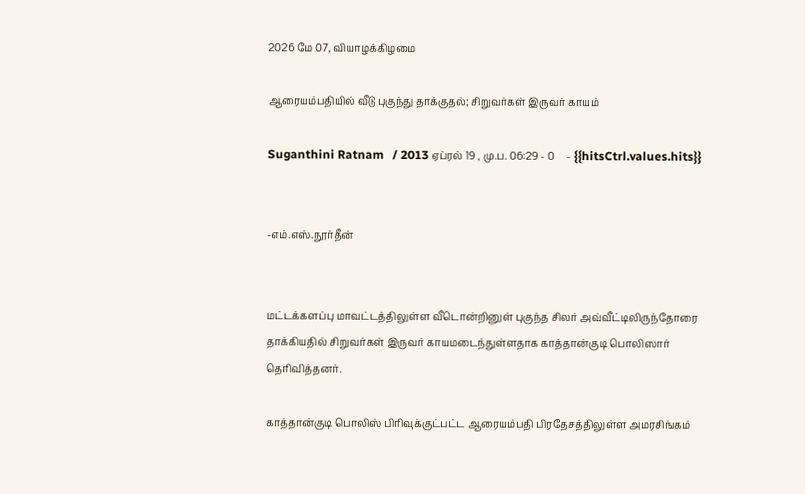2026 மே 07, வியாழக்கிழமை

ஆரையம்பதியில் வீடு புகுந்து தாக்குதல்; சிறுவர்கள் இருவர் காயம்

Suganthini Ratnam   / 2013 ஏப்ரல் 19 , மு.ப. 06:29 - 0     - {{hitsCtrl.values.hits}}


-எம்.எஸ்.நூர்தீன்


மட்டக்களப்பு மாவட்டத்திலுள்ள வீடொன்றினுள் புகுந்த சிலர் அவ்வீட்டிலிருந்தோரை தாக்கியதில் சிறுவர்கள் இருவர் காயமடைந்துள்ளதாக காத்தான்குடி பொலிஸார் தெரிவித்தனர்.

காத்தான்குடி பொலிஸ் பிரிவுக்குட்பட்ட ஆரையம்பதி பிரதேசத்திலுள்ள அமரசிங்கம்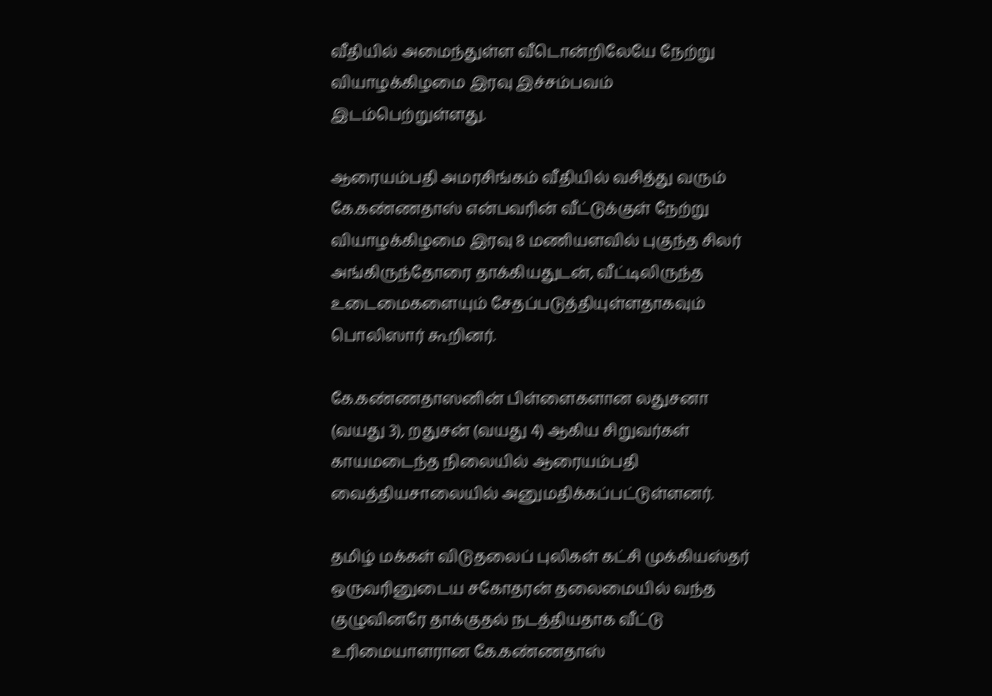வீதியில் அமைந்துள்ள வீடொன்றிலேயே நேற்று வியாழக்கிழமை இரவு இச்சம்பவம் இடம்பெற்றுள்ளது.

ஆரையம்பதி அமரசிங்கம் வீதியில் வசித்து வரும் கே.கண்ணதாஸ் என்பவரின் வீட்டுக்குள் நேற்று வியாழக்கிழமை இரவு 8 மணியளவில் புகுந்த சிலர் அங்கிருந்தோரை தாக்கியதுடன், வீட்டிலிருந்த உடைமைகளையும் சேதப்படுத்தியுள்ளதாகவும் பொலிஸார் கூறினர்.

கே.கண்ணதாஸனின் பிள்ளைகளான லதுசனா (வயது 3), றதுசன் (வயது 4) ஆகிய சிறுவர்கள் காயமடைந்த நிலையில் ஆரையம்பதி வைத்தியசாலையில் அனுமதிக்கப்பட்டுள்ளனர்.

தமிழ் மக்கள் விடுதலைப் புலிகள் கட்சி முக்கியஸ்தர் ஒருவரினுடைய சகோதரன் தலைமையில் வந்த குழுவினரே தாக்குதல் நடத்தியதாக வீட்டு உரிமையாளரான கே.கண்ணதாஸ்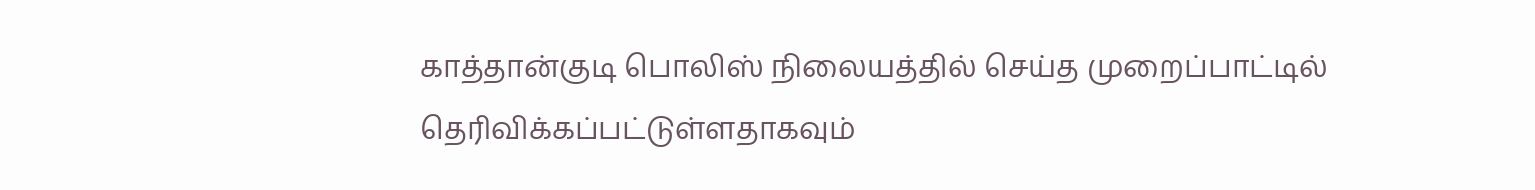காத்தான்குடி பொலிஸ் நிலையத்தில் செய்த முறைப்பாட்டில் தெரிவிக்கப்பட்டுள்ளதாகவும்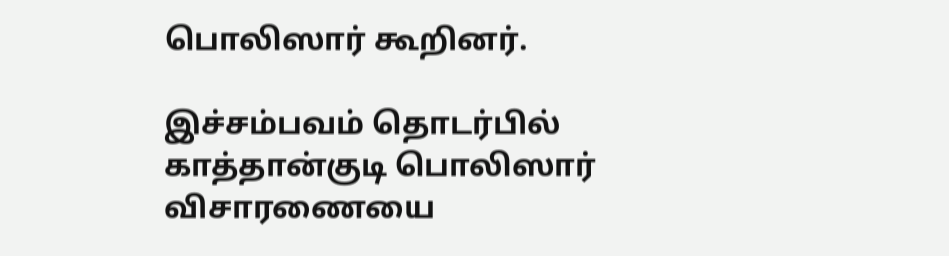பொலிஸார் கூறினர்.

இச்சம்பவம் தொடர்பில் காத்தான்குடி பொலிஸார் விசாரணையை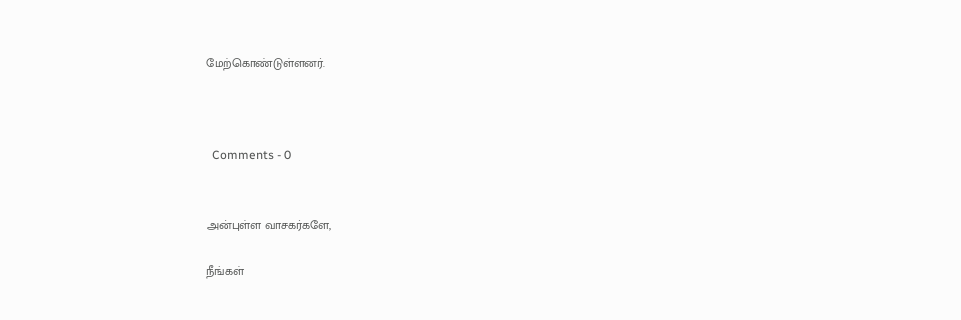மேற்கொண்டுள்ளனர்.



  Comments - 0


அன்புள்ள வாசகர்களே,

நீங்கள்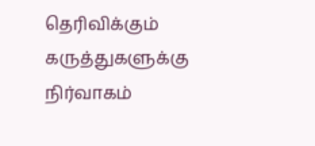தெரிவிக்கும் கருத்துகளுக்கு நிர்வாகம்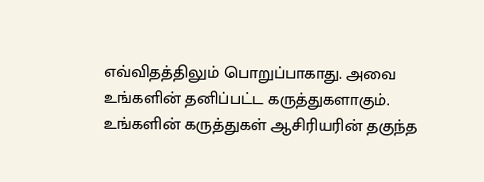எவ்விதத்திலும் பொறுப்பாகாது. அவை உங்களின் தனிப்பட்ட கருத்துகளாகும். உங்களின் கருத்துகள் ஆசிரியரின் தகுந்த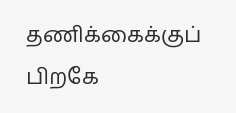தணிக்கைக்குப் பிறகே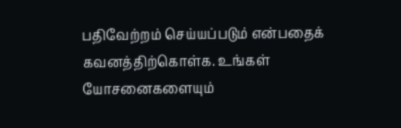பதிவேற்றம் செய்யப்படும் என்பதைக் கவனத்திற்கொள்க. உங்கள் யோசனைகளையும்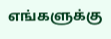எங்களுக்கு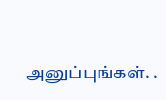அனுப்புங்கள். .